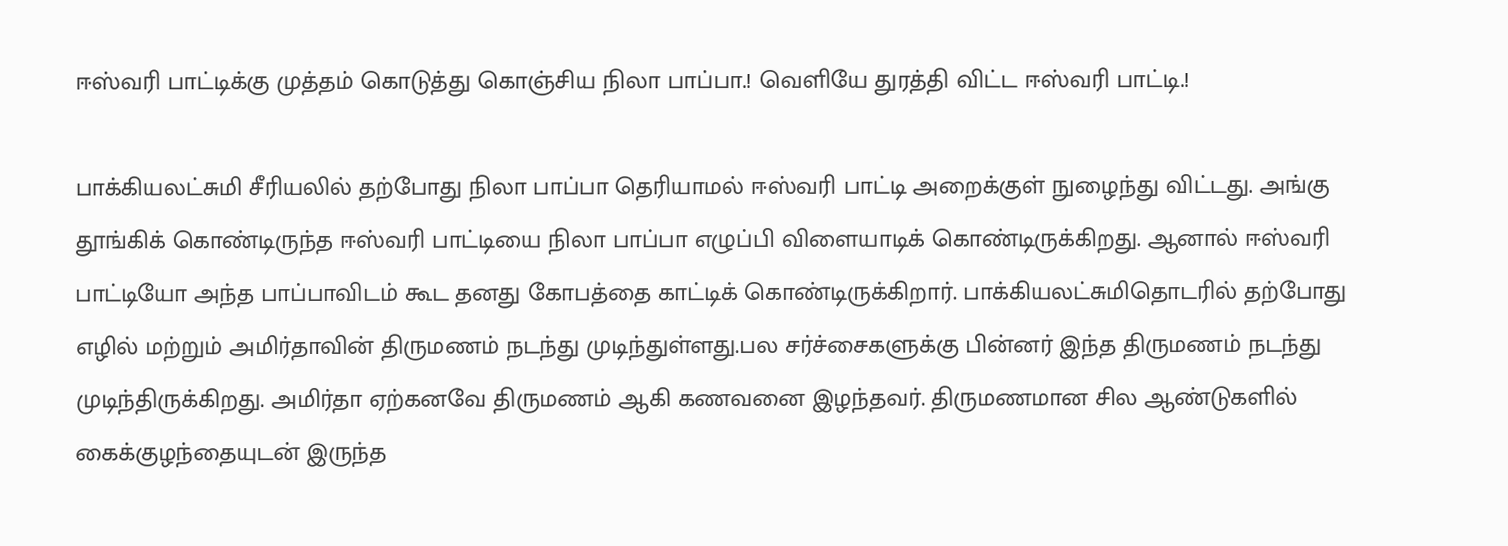ஈஸ்வரி பாட்டிக்கு முத்தம் கொடுத்து கொஞ்சிய நிலா பாப்பா.! வெளியே துரத்தி விட்ட ஈஸ்வரி பாட்டி.!

பாக்கியலட்சுமி சீரியலில் தற்போது நிலா பாப்பா தெரியாமல் ஈஸ்வரி பாட்டி அறைக்குள் நுழைந்து விட்டது. அங்கு தூங்கிக் கொண்டிருந்த ஈஸ்வரி பாட்டியை நிலா பாப்பா எழுப்பி விளையாடிக் கொண்டிருக்கிறது. ஆனால் ஈஸ்வரி பாட்டியோ அந்த பாப்பாவிடம் கூட தனது கோபத்தை காட்டிக் கொண்டிருக்கிறார். பாக்கியலட்சுமிதொடரில் தற்போது எழில் மற்றும் அமிர்தாவின் திருமணம் நடந்து முடிந்துள்ளது.பல சர்ச்சைகளுக்கு பின்னர் இந்த திருமணம் நடந்து முடிந்திருக்கிறது. அமிர்தா ஏற்கனவே திருமணம் ஆகி கணவனை இழந்தவர். திருமணமான சில ஆண்டுகளில் கைக்குழந்தையுடன் இருந்த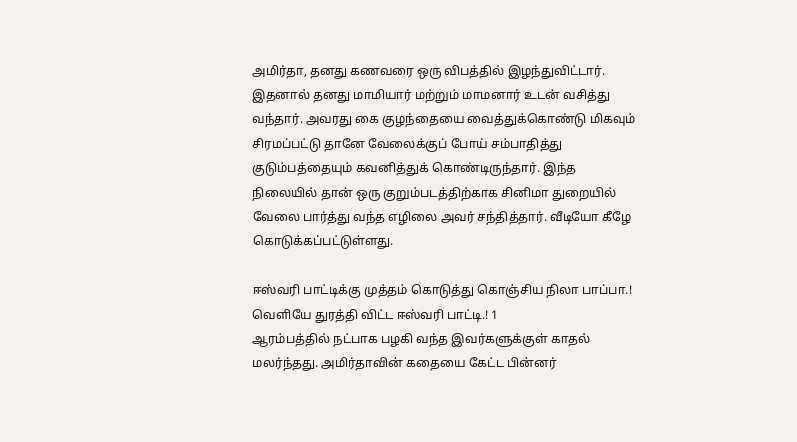அமிர்தா, தனது கணவரை ஒரு விபத்தில் இழந்துவிட்டார். இதனால் தனது மாமியார் மற்றும் மாமனார் உடன் வசித்து வந்தார். அவரது கை குழந்தையை வைத்துக்கொண்டு மிகவும் சிரமப்பட்டு தானே வேலைக்குப் போய் சம்பாதித்து குடும்பத்தையும் கவனித்துக் கொண்டிருந்தார். இந்த நிலையில் தான் ஒரு குறும்படத்திற்காக சினிமா துறையில் வேலை பார்த்து வந்த எழிலை அவர் சந்தித்தார். வீடியோ கீழே கொடுக்கப்பட்டுள்ளது.

ஈஸ்வரி பாட்டிக்கு முத்தம் கொடுத்து கொஞ்சிய நிலா பாப்பா.! வெளியே துரத்தி விட்ட ஈஸ்வரி பாட்டி.! 1
ஆரம்பத்தில் நட்பாக பழகி வந்த இவர்களுக்குள் காதல் மலர்ந்தது. அமிர்தாவின் கதையை கேட்ட பின்னர்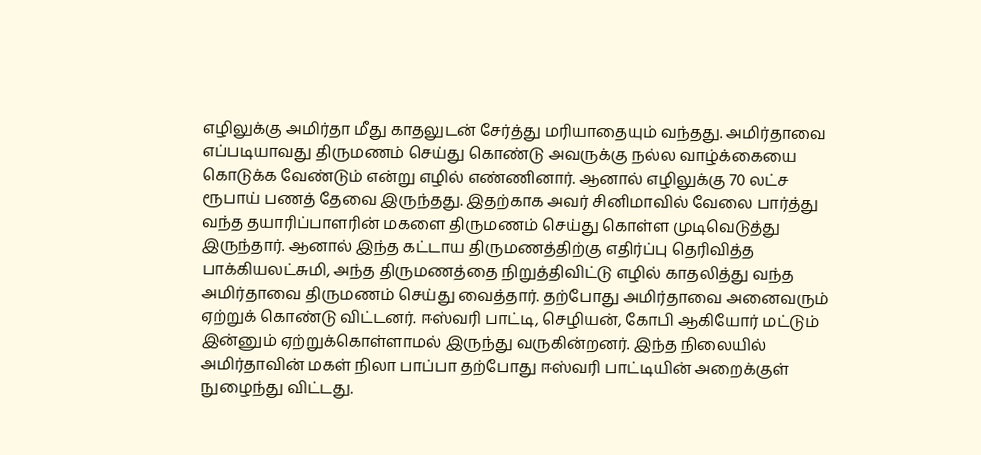எழிலுக்கு அமிர்தா மீது காதலுடன் சேர்த்து மரியாதையும் வந்தது. அமிர்தாவை எப்படியாவது திருமணம் செய்து கொண்டு அவருக்கு நல்ல வாழ்க்கையை கொடுக்க வேண்டும் என்று எழில் எண்ணினார். ஆனால் எழிலுக்கு 70 லட்ச ரூபாய் பணத் தேவை இருந்தது. இதற்காக அவர் சினிமாவில் வேலை பார்த்து வந்த தயாரிப்பாளரின் மகளை திருமணம் செய்து கொள்ள முடிவெடுத்து இருந்தார். ஆனால் இந்த கட்டாய திருமணத்திற்கு எதிர்ப்பு தெரிவித்த பாக்கியலட்சுமி, அந்த திருமணத்தை நிறுத்திவிட்டு எழில் காதலித்து வந்த அமிர்தாவை திருமணம் செய்து வைத்தார். தற்போது அமிர்தாவை அனைவரும் ஏற்றுக் கொண்டு விட்டனர். ஈஸ்வரி பாட்டி, செழியன், கோபி ஆகியோர் மட்டும் இன்னும் ஏற்றுக்கொள்ளாமல் இருந்து வருகின்றனர். இந்த நிலையில் அமிர்தாவின் மகள் நிலா பாப்பா தற்போது ஈஸ்வரி பாட்டியின் அறைக்குள் நுழைந்து விட்டது.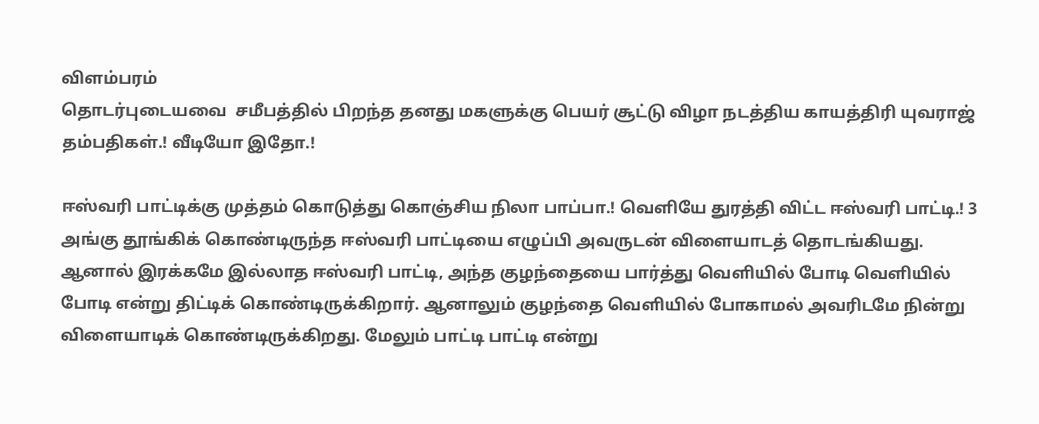விளம்பரம்
தொடர்புடையவை  சமீபத்தில் பிறந்த தனது மகளுக்கு பெயர் சூட்டு விழா நடத்திய காயத்திரி யுவராஜ் தம்பதிகள்.! வீடியோ இதோ.!

ஈஸ்வரி பாட்டிக்கு முத்தம் கொடுத்து கொஞ்சிய நிலா பாப்பா.! வெளியே துரத்தி விட்ட ஈஸ்வரி பாட்டி.! 3
அங்கு தூங்கிக் கொண்டிருந்த ஈஸ்வரி பாட்டியை எழுப்பி அவருடன் விளையாடத் தொடங்கியது. ஆனால் இரக்கமே இல்லாத ஈஸ்வரி பாட்டி, அந்த குழந்தையை பார்த்து வெளியில் போடி வெளியில் போடி என்று திட்டிக் கொண்டிருக்கிறார். ஆனாலும் குழந்தை வெளியில் போகாமல் அவரிடமே நின்று விளையாடிக் கொண்டிருக்கிறது. மேலும் பாட்டி பாட்டி என்று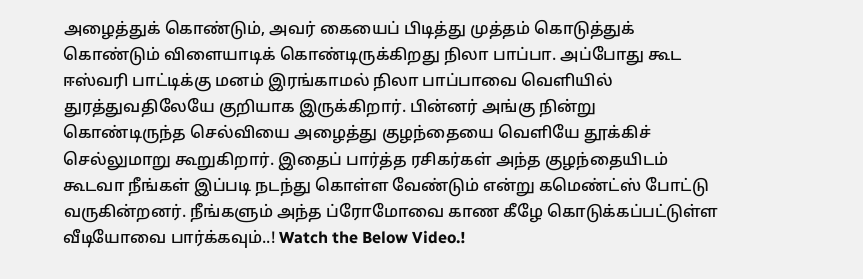அழைத்துக் கொண்டும், அவர் கையைப் பிடித்து முத்தம் கொடுத்துக் கொண்டும் விளையாடிக் கொண்டிருக்கிறது நிலா பாப்பா. அப்போது கூட ஈஸ்வரி பாட்டிக்கு மனம் இரங்காமல் நிலா பாப்பாவை வெளியில் துரத்துவதிலேயே குறியாக இருக்கிறார். பின்னர் அங்கு நின்று கொண்டிருந்த செல்வியை அழைத்து குழந்தையை வெளியே தூக்கிச் செல்லுமாறு கூறுகிறார். இதைப் பார்த்த ரசிகர்கள் அந்த குழந்தையிடம் கூடவா நீங்கள் இப்படி நடந்து கொள்ள வேண்டும் என்று கமெண்ட்ஸ் போட்டு வருகின்றனர். நீங்களும் அந்த ப்ரோமோவை காண கீழே கொடுக்கப்பட்டுள்ள வீடியோவை பார்க்கவும்..! Watch the Below Video.!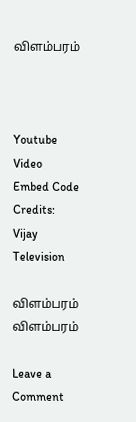விளம்பரம்



Youtube Video Embed Code Credits: Vijay Television

விளம்பரம்
விளம்பரம்

Leave a Comment